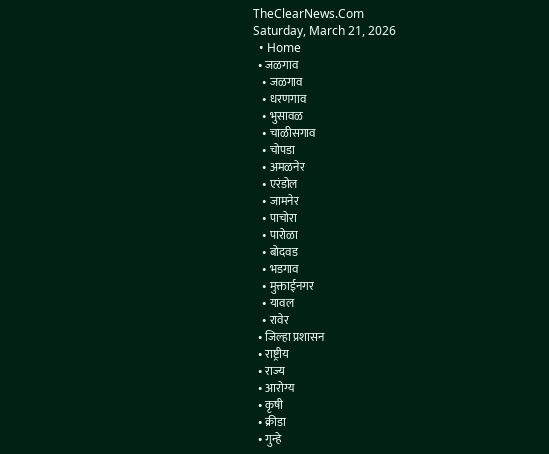TheClearNews.Com
Saturday, March 21, 2026
  • Home
  • जळगाव
    • जळगाव
    • धरणगाव
    • भुसावळ
    • चाळीसगाव
    • चोपडा
    • अमळनेर
    • एरंडोल
    • जामनेर
    • पाचोरा
    • पारोळा
    • बोदवड
    • भडगाव
    • मुक्ताईनगर
    • यावल
    • रावेर
  • जिल्हा प्रशासन
  • राष्ट्रीय
  • राज्य
  • आरोग्य
  • कृषी
  • क्रीडा
  • गुन्हे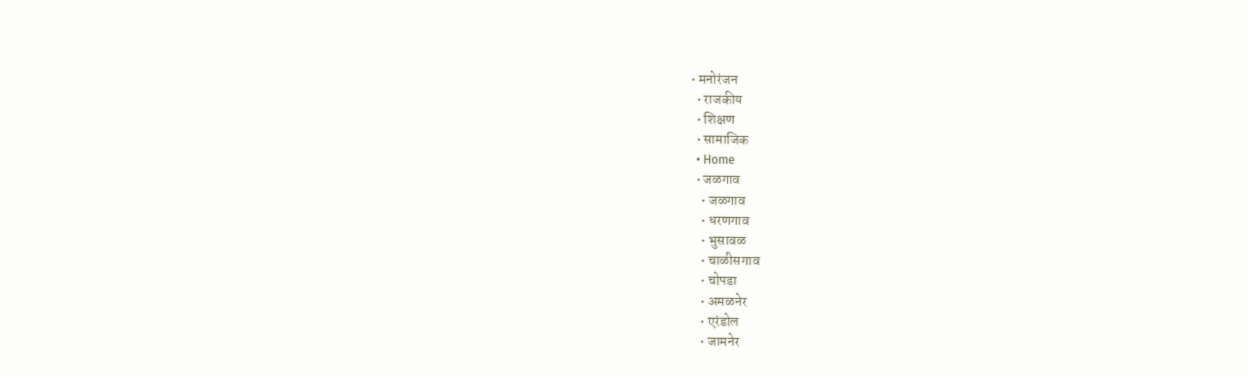• मनोरंजन
  • राजकीय
  • शिक्षण
  • सामाजिक
  • Home
  • जळगाव
    • जळगाव
    • धरणगाव
    • भुसावळ
    • चाळीसगाव
    • चोपडा
    • अमळनेर
    • एरंडोल
    • जामनेर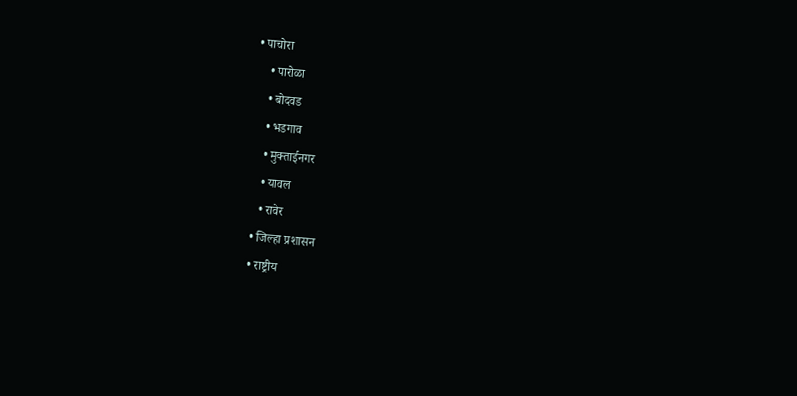• पाचोरा
    • पारोळा
    • बोदवड
    • भडगाव
    • मुक्ताईनगर
    • यावल
    • रावेर
  • जिल्हा प्रशासन
  • राष्ट्रीय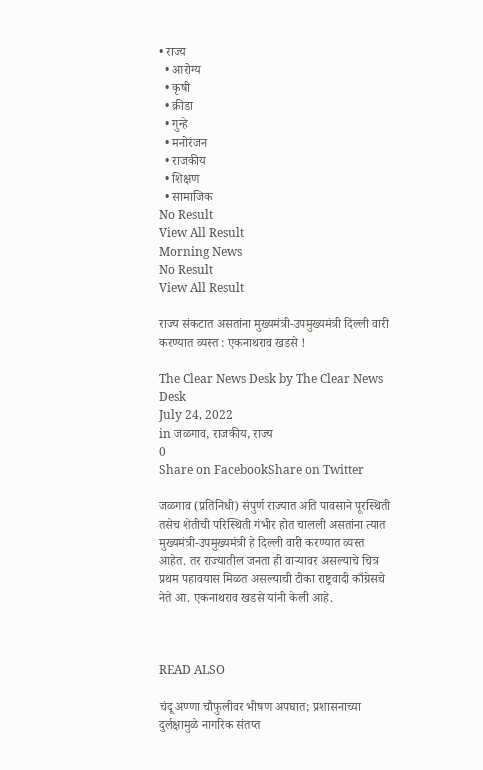• राज्य
  • आरोग्य
  • कृषी
  • क्रीडा
  • गुन्हे
  • मनोरंजन
  • राजकीय
  • शिक्षण
  • सामाजिक
No Result
View All Result
Morning News
No Result
View All Result

राज्य संकटात असतांना मुख्यमंत्री-उपमुख्यमंत्री दिल्ली वारी करण्यात व्यस्त : एकनाथराव खडसे !

The Clear News Desk by The Clear News Desk
July 24, 2022
in जळगाव, राजकीय, राज्य
0
Share on FacebookShare on Twitter

जळगाव (प्रतिनिधी) संपुर्ण राज्यात अति पावसाने पूरस्थिती तसेच शेतीची परिस्थिती गंभीर होत चालली असतांना त्यात मुख्यमंत्री-उपमुख्यमंत्री हे दिल्ली वारी करण्यात व्यस्त आहेत. तर राज्यातील जनता ही वाऱ्यावर असल्याचे चित्र प्रथम पहावयास मिळत असल्याची टीका राष्ट्रवादी काँग्रेसचे नेते आ. एकनाथराव खडसे यांनी केली आहे.



READ ALSO

चंदू अण्णा चौफुलीवर भीषण अपघात; प्रशासनाच्या दुर्लक्षामुळे नागरिक संतप्त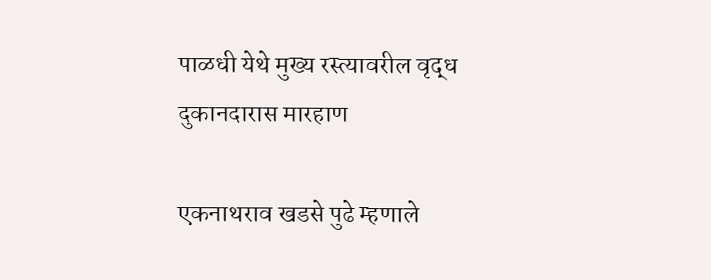पाळधी येथे मुख्य रस्त्यावरील वृद्ध दुकानदारास मारहाण

एकनाथराव खडसे पुढे म्हणाले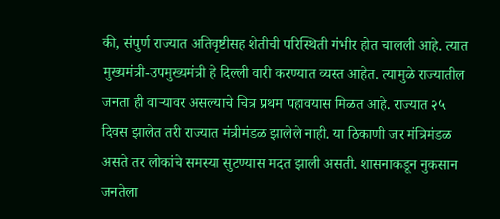की, संपुर्ण राज्यात अतिवृष्टीसह शेतीची परिस्थिती गंभीर होत चालली आहे. त्यात मुख्यमंत्री-उपमुख्यमंत्री हे दिल्ली वारी करण्यात व्यस्त आहेत. त्यामुळे राज्यातील जनता ही वाऱ्यावर असल्याचे चित्र प्रथम पहावयास मिळत आहे. राज्यात २५ दिवस झालेत तरी राज्यात मंत्रीमंडळ झालेले नाही. या ठिकाणी जर मंत्रिमंडळ असते तर लोकांचे समस्या सुटण्यास मदत झाली असती. शासनाकडून नुकसान जनतेला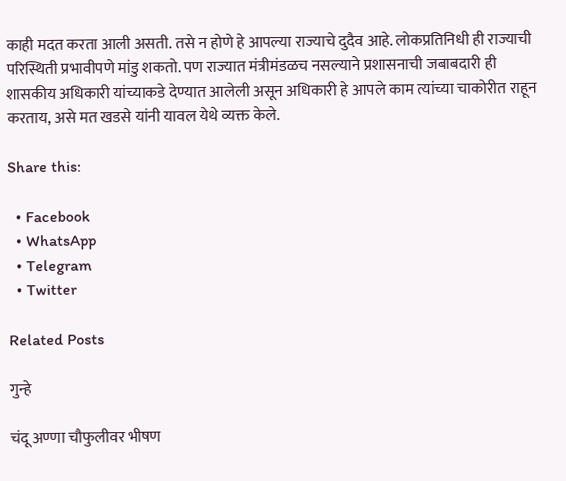काही मदत करता आली असती. तसे न होणे हे आपल्या राज्याचे दुदैव आहे. लोकप्रतिनिधी ही राज्याची परिस्थिती प्रभावीपणे मांडु शकतो. पण राज्यात मंत्रीमंडळच नसल्याने प्रशासनाची जबाबदारी ही शासकीय अधिकारी यांच्याकडे देण्यात आलेली असून अधिकारी हे आपले काम त्यांच्या चाकोरीत राहून करताय, असे मत खडसे यांनी यावल येथे व्यक्त केले.

Share this:

  • Facebook
  • WhatsApp
  • Telegram
  • Twitter

Related Posts

गुन्हे

चंदू अण्णा चौफुलीवर भीषण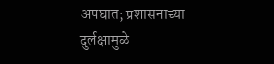अपघात; प्रशासनाच्या दुर्लक्षामुळे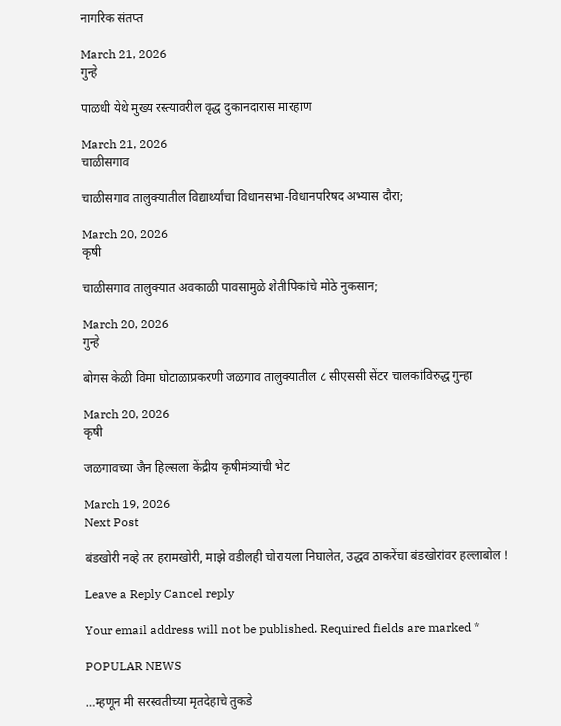नागरिक संतप्त

March 21, 2026
गुन्हे

पाळधी येथे मुख्य रस्त्यावरील वृद्ध दुकानदारास मारहाण

March 21, 2026
चाळीसगाव

चाळीसगाव तालुक्यातील विद्यार्थ्यांचा विधानसभा-विधानपरिषद अभ्यास दौरा;

March 20, 2026
कृषी

चाळीसगाव तालुक्यात अवकाळी पावसामुळे शेतीपिकांचे मोठे नुकसान;

March 20, 2026
गुन्हे

बोगस केळी विमा घोटाळाप्रकरणी जळगाव तालुक्यातील ८ सीएससी सेंटर चालकांविरुद्ध गुन्हा

March 20, 2026
कृषी

जळगावच्या जैन हिल्सला केंद्रीय कृषीमंत्र्यांची भेट

March 19, 2026
Next Post

बंडखोरी नव्हे तर हरामखोरी, माझे वडीलही चोरायला निघालेत, उद्धव ठाकरेंचा बंडखोरांवर हल्लाबोल !

Leave a Reply Cancel reply

Your email address will not be published. Required fields are marked *

POPULAR NEWS

…म्हणून मी सरस्वतीच्या मृतदेहाचे तुकडे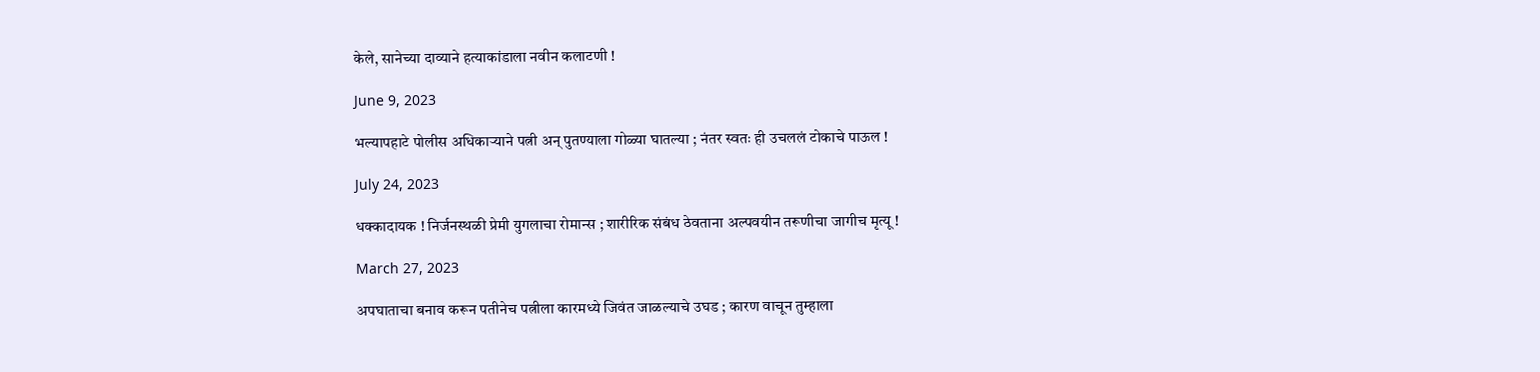केले, सानेच्या दाव्याने हत्याकांडाला नवीन कलाटणी !

June 9, 2023

भल्यापहाटे पोलीस अधिकाऱ्याने पत्नी अन् पुतण्याला गोळ्या घातल्या ; नंतर स्वतः ही उचललं टोकाचे पाऊल !

July 24, 2023

धक्कादायक ! निर्जनस्थळी प्रेमी युगलाचा रोमान्स ; शारीरिक संबंध ठेवताना अल्पवयीन तरूणीचा जागीच मृत्यू !

March 27, 2023

अपघाताचा बनाव करून पतीनेच पत्नीला कारमध्ये जिवंत जाळल्याचे उघड ; कारण वाचून तुम्हाला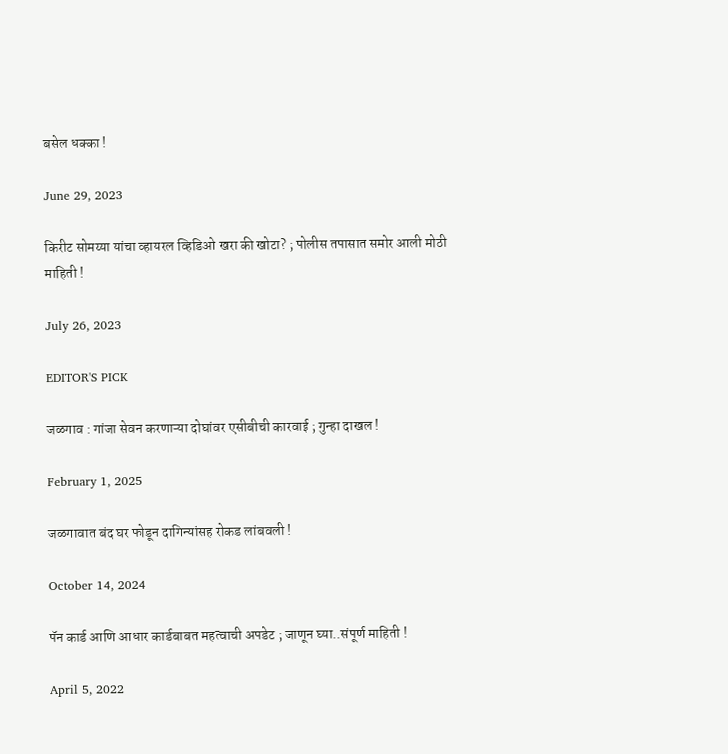बसेल धक्का !

June 29, 2023

किरीट सोमय्या यांचा व्हायरल व्हिडिओ खरा की खोटा? ; पोलीस तपासात समोर आली मोठी माहिती !

July 26, 2023

EDITOR'S PICK

जळगाव : गांजा सेवन करणाऱ्या दोघांवर एसीबीची कारवाई ; गुन्हा दाखल !

February 1, 2025

जळगावात बंद घर फोडून दागिन्यांसह रोकड लांबवली !

October 14, 2024

पॅन कार्ड आणि आधार कार्डबाबत महत्वाची अपडेट ; जाणून घ्या..संपूर्ण माहिती !

April 5, 2022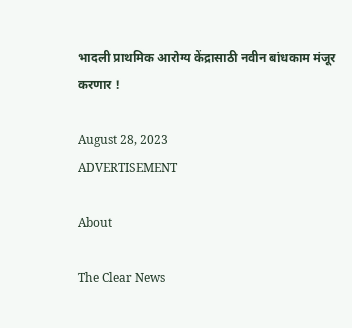भादली प्राथमिक आरोग्य केंद्रासाठी नवीन बांधकाम मंजूर करणार !

August 28, 2023
ADVERTISEMENT

About

The Clear News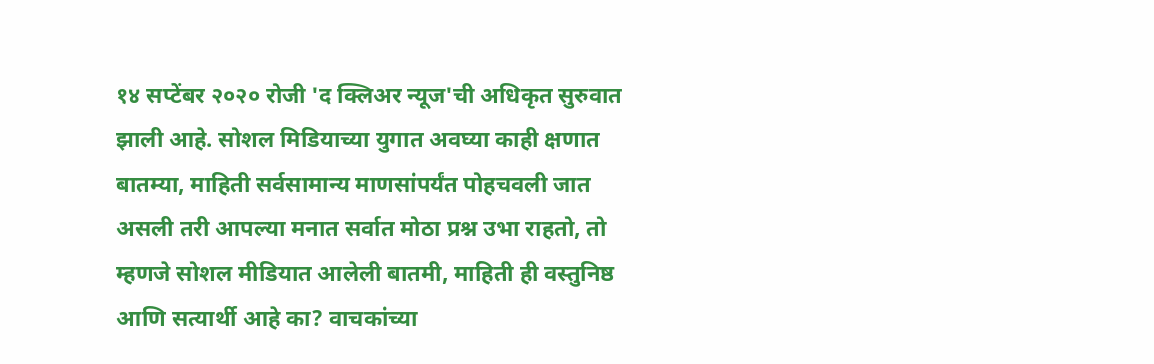१४ सप्टेंबर २०२० रोजी 'द क्लिअर न्यूज'ची अधिकृत सुरुवात झाली आहे. सोशल मिडियाच्या युगात अवघ्या काही क्षणात बातम्या, माहिती सर्वसामान्य माणसांपर्यंत पोहचवली जात असली तरी आपल्या मनात सर्वात मोठा प्रश्न उभा राहतो, तो म्हणजे सोशल मीडियात आलेली बातमी, माहिती ही वस्तुनिष्ठ आणि सत्यार्थी आहे का? वाचकांच्या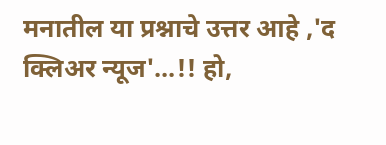मनातील या प्रश्नाचे उत्तर आहे ,'द क्लिअर न्यूज'...!! हो,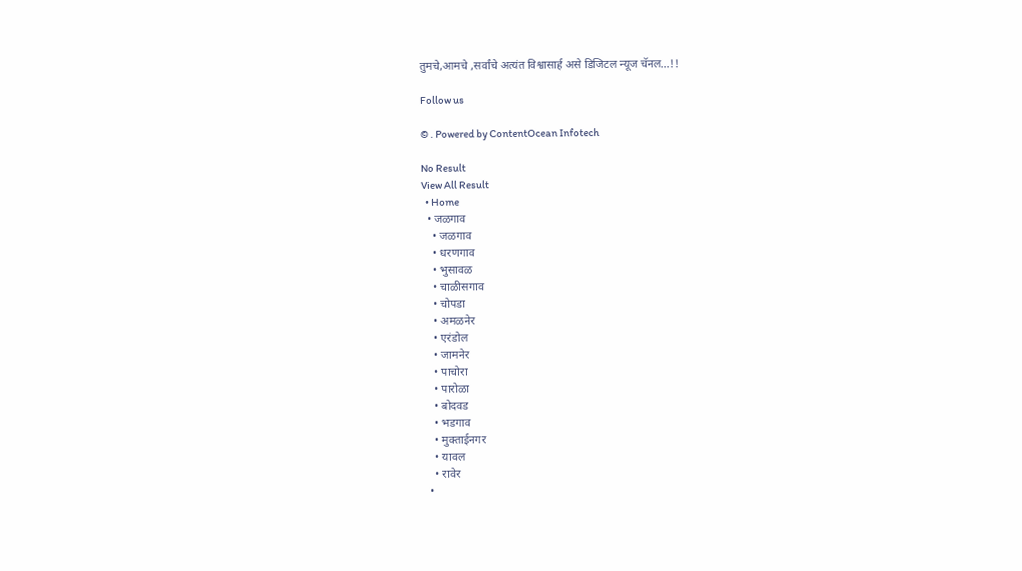तुमचे,आमचे ,सर्वांचे अत्यंत विश्वासार्ह असे डिजिटल न्यूज चॅनल...!!

Follow us

© . Powered by ContentOcean Infotech

No Result
View All Result
  • Home
  • जळगाव
    • जळगाव
    • धरणगाव
    • भुसावळ
    • चाळीसगाव
    • चोपडा
    • अमळनेर
    • एरंडोल
    • जामनेर
    • पाचोरा
    • पारोळा
    • बोदवड
    • भडगाव
    • मुक्ताईनगर
    • यावल
    • रावेर
  •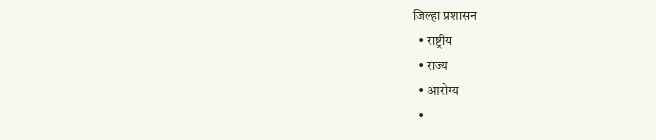जिल्हा प्रशासन
  • राष्ट्रीय
  • राज्य
  • आरोग्य
  •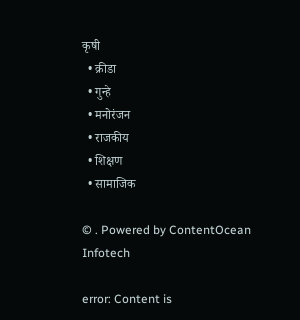कृषी
  • क्रीडा
  • गुन्हे
  • मनोरंजन
  • राजकीय
  • शिक्षण
  • सामाजिक

© . Powered by ContentOcean Infotech

error: Content is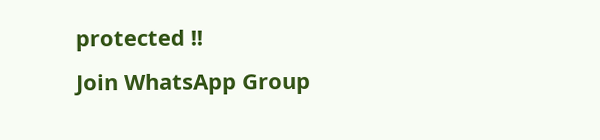protected !!
Join WhatsApp Group